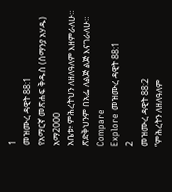1
መዝሙረ ዳዊት 88:1
የአማርኛ መጽሐፍ ቅዱስ (ሰማንያ አሃዱ)
አማ2000
አቤቱ፥ ምሕረትህን ለዘለዓለም እዘምራለሁ። ጽድቅህንም በአፌ ለልጅ ልጅ እናገራለሁ።
Compare
Explore መዝሙረ ዳዊት 88:1
2
መዝሙረ ዳዊት 88:2
“ምሕረትን ለዘለዓለም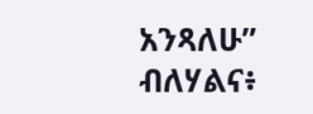አንጻለሁ” ብለሃልና፥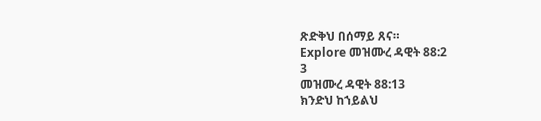ጽድቅህ በሰማይ ጸና።
Explore መዝሙረ ዳዊት 88:2
3
መዝሙረ ዳዊት 88:13
ክንድህ ከኀይልህ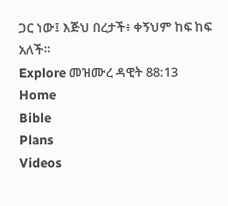ጋር ነው፤ እጅህ በረታች፥ ቀኝህም ከፍ ከፍ አለች።
Explore መዝሙረ ዳዊት 88:13
Home
Bible
Plans
Videos